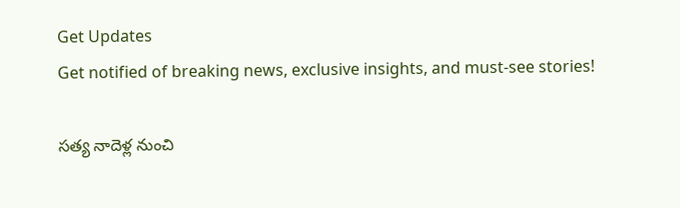Get Updates
Get notified of breaking news, exclusive insights, and must-see stories!

సత్య నాదెళ్ల నుంచి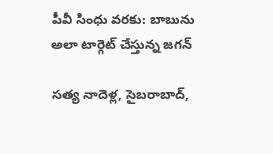పీవీ సింధు వరకు: బాబును అలా టార్గెట్ చేస్తున్న జగన్

సత్య నాదెళ్ల, సైబరాబాద్,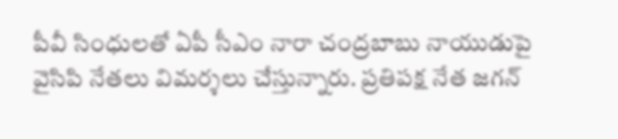పీవీ సింధులతో ఏపీ సీఎం నారా చంద్రబాబు నాయుడుపై వైసిపి నేతలు విమర్శలు చేస్తున్నారు. ప్రతిపక్ష నేత జగన్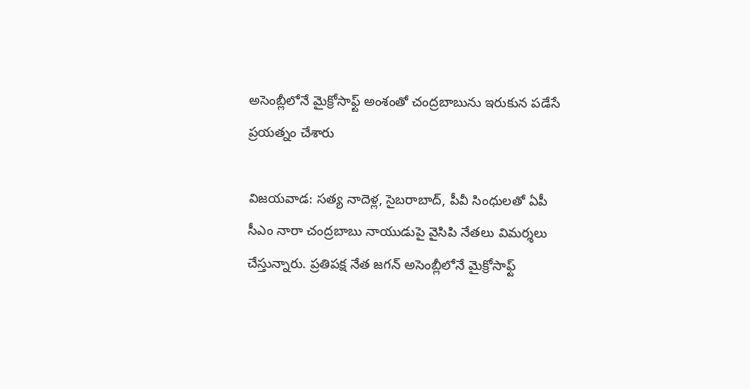అసెంబ్లీలోనే మైక్రోసాఫ్ట్ అంశంతో చంద్రబాబును ఇరుకున పడేసే ప్రయత్నం చేశారు

విజయవాడ: సత్య నాదెళ్ల, సైబరాబాద్, పీవీ సింధులతో ఏపీ సీఎం నారా చంద్రబాబు నాయుడుపై వైసిపి నేతలు విమర్శలు చేస్తున్నారు. ప్రతిపక్ష నేత జగన్ అసెంబ్లీలోనే మైక్రోసాఫ్ట్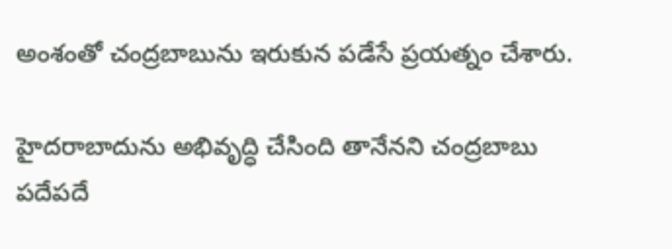అంశంతో చంద్రబాబును ఇరుకున పడేసే ప్రయత్నం చేశారు.

హైదరాబాదును అభివృద్ధి చేసింది తానేనని చంద్రబాబు పదేపదే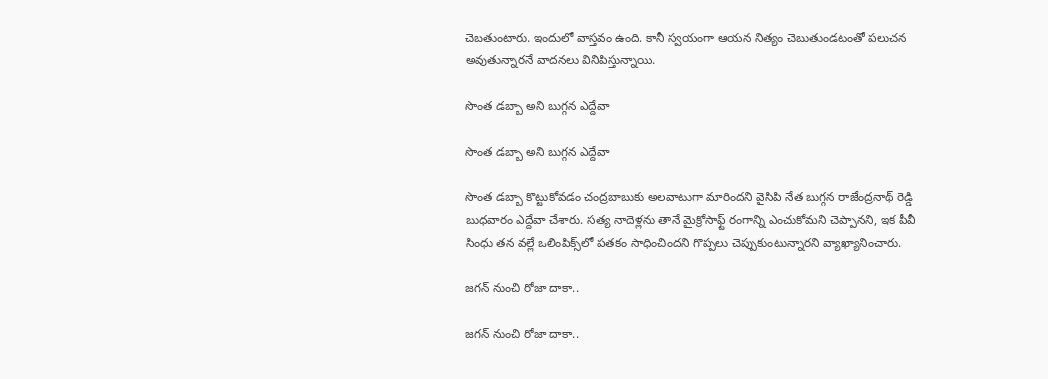చెబతుంటారు. ఇందులో వాస్తవం ఉంది. కానీ స్వయంగా ఆయన నిత్యం చెబుతుండటంతో పలుచన అవుతున్నారనే వాదనలు వినిపిస్తున్నాయి.

సొంత డబ్బా అని బుగ్గన ఎద్దేవా

సొంత డబ్బా అని బుగ్గన ఎద్దేవా

సొంత డబ్బా కొట్టుకోవడం చంద్రబాబుకు అలవాటుగా మారిందని వైసిపి నేత బుగ్గన రాజేంద్రనాథ్ రెడ్డి బుధవారం ఎద్దేవా చేశారు. సత్య నాదెళ్లను తానే మైక్రోసాఫ్ట్ రంగాన్ని ఎంచుకోమని చెప్పానని, ఇక పీవీ సింధు తన వల్లే ఒలింపిక్స్‌లో పతకం సాధించిందని గొప్పలు చెప్పుకుంటున్నారని వ్యాఖ్యానించారు.

జగన్ నుంచి రోజా దాకా..

జగన్ నుంచి రోజా దాకా..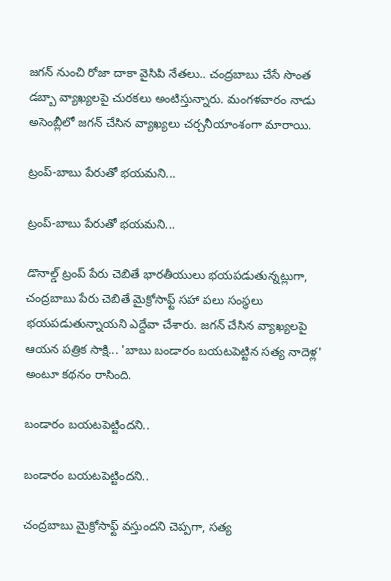జగన్ నుంచి రోజా దాకా వైసిపి నేతలు.. చంద్రబాబు చేసే సొంత డబ్బా వ్యాఖ్యలపై చురకలు అంటిస్తున్నారు. మంగళవారం నాడు అసెంబ్లీలో జగన్ చేసిన వ్యాఖ్యలు చర్చనీయాంశంగా మారాయి.

ట్రంప్-బాబు పేరుతో భయమని...

ట్రంప్-బాబు పేరుతో భయమని...

డొనాల్డ్ ట్రంప్ పేరు చెబితే భారతీయులు భయపడుతున్నట్లుగా, చంద్రబాబు పేరు చెబితే మైక్రోసాఫ్ట్ సహా పలు సంస్థలు భయపడుతున్నాయని ఎద్దేవా చేశారు. జగన్ చేసిన వ్యాఖ్యలపై ఆయన పత్రిక సాక్షి... 'బాబు బండారం బయటపెట్టిన సత్య నాదెళ్ల' అంటూ కథనం రాసింది.

బండారం బయటపెట్టిందని..

బండారం బయటపెట్టిందని..

చంద్రబాబు మైక్రోసాఫ్ట్ వస్తుందని చెప్పగా, సత్య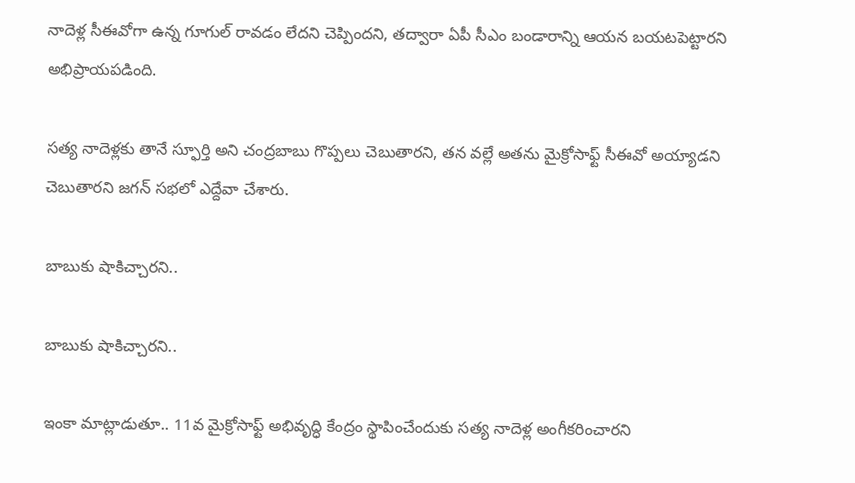నాదెళ్ల సీఈవోగా ఉన్న గూగుల్ రావడం లేదని చెప్పిందని, తద్వారా ఏపీ సీఎం బండారాన్ని ఆయన బయటపెట్టారని అభిప్రాయపడింది.

సత్య నాదెళ్లకు తానే స్ఫూర్తి అని చంద్రబాబు గొప్పలు చెబుతారని, తన వల్లే అతను మైక్రోసాఫ్ట్ సీఈవో అయ్యాడని చెబుతారని జగన్ సభలో ఎద్దేవా చేశారు.

బాబుకు షాకిచ్చారని..

బాబుకు షాకిచ్చారని..

ఇంకా మాట్లాడుతూ.. 11వ మైక్రోసాఫ్ట్ అభివృద్ధి కేంద్రం స్థాపించేందుకు సత్య నాదెళ్ల అంగీకరించారని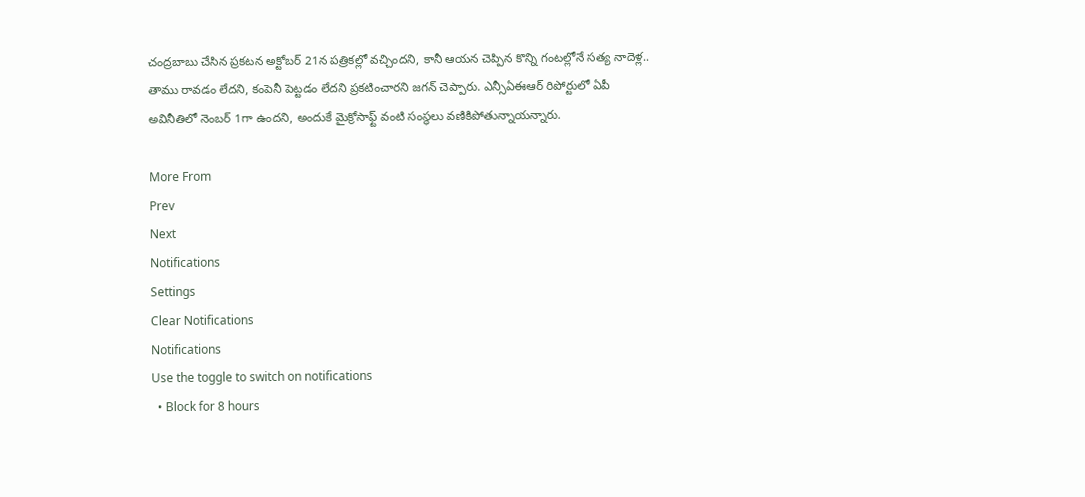చంద్రబాబు చేసిన ప్రకటన అక్టోబర్ 21న పత్రికల్లో వచ్చిందని, కానీ ఆయన చెప్పిన కొన్ని గంటల్లోనే సత్య నాదెళ్ల.. తాము రావడం లేదని, కంపెనీ పెట్టడం లేదని ప్రకటించారని జగన్ చెప్పారు. ఎన్సీఏఈఆర్ రిపోర్టులో ఏపీ అవినీతిలో నెంబర్ 1గా ఉందని, అందుకే మైక్రోసాఫ్ట్ వంటి సంస్థలు వణికిపోతున్నాయన్నారు.

More From
Prev
Next
Notifications
Settings
Clear Notifications
Notifications
Use the toggle to switch on notifications
  • Block for 8 hours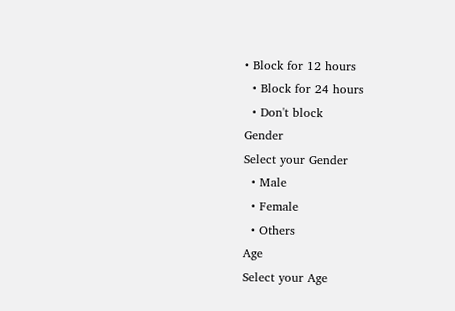• Block for 12 hours
  • Block for 24 hours
  • Don't block
Gender
Select your Gender
  • Male
  • Female
  • Others
Age
Select your Age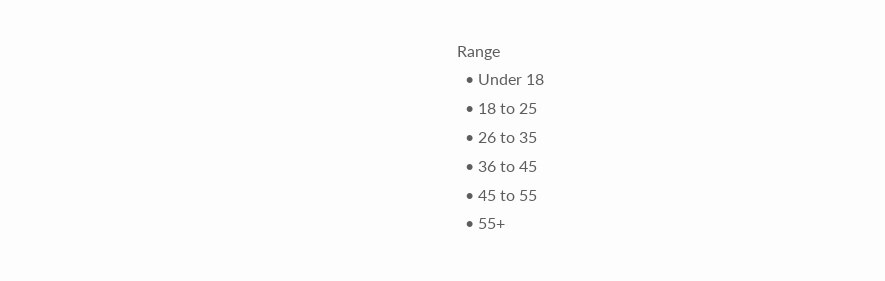Range
  • Under 18
  • 18 to 25
  • 26 to 35
  • 36 to 45
  • 45 to 55
  • 55+